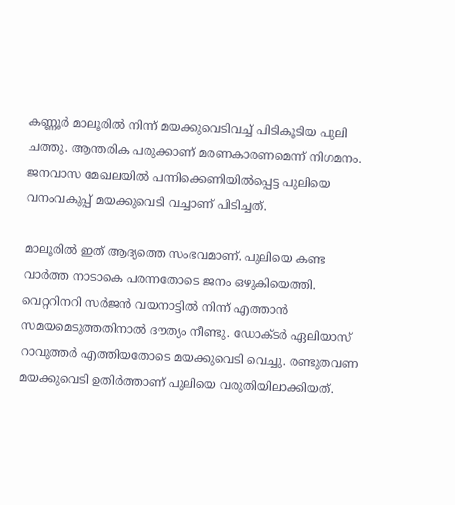കണ്ണൂർ മാലൂരിൽ നിന്ന് മയക്കുവെടിവച്ച് പിടികൂടിയ പുലി ചത്തു. ആന്തരിക പരുക്കാണ് മരണകാരണമെന്ന് നിഗമനം. ജനവാസ മേഖലയിൽ പന്നിക്കെണിയിൽപ്പെട്ട പുലിയെ വനംവകുപ്പ് മയക്കുവെടി വച്ചാണ് പിടിച്ചത്.

മാലൂരിൽ ഇത് ആദ്യത്തെ സംഭവമാണ്. പുലിയെ കണ്ട വാർത്ത നാടാകെ പരന്നതോടെ ജനം ഒഴുകിയെത്തി. വെറ്ററിനറി സർജൻ വയനാട്ടിൽ നിന്ന് എത്താൻ സമയമെടുത്തതിനാൽ ദൗത്യം നീണ്ടു. ഡോക്ടർ ഏലിയാസ് റാവുത്തർ എത്തിയതോടെ മയക്കുവെടി വെച്ചു. രണ്ടുതവണ മയക്കുവെടി ഉതിർത്താണ് പുലിയെ വരുതിയിലാക്കിയത്.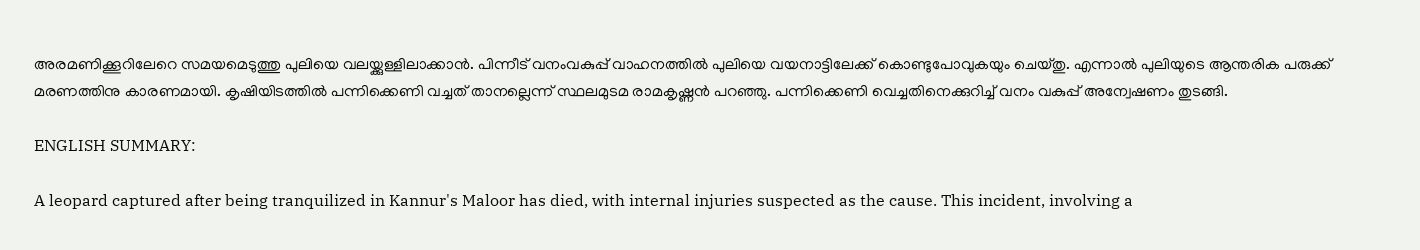അരമണിക്കൂറിലേറെ സമയമെടുത്തു പുലിയെ വലയ്ക്കുള്ളിലാക്കാൻ. പിന്നീട് വനംവകുപ്പ് വാഹനത്തിൽ പുലിയെ വയനാട്ടിലേക്ക് കൊണ്ടുപോവുകയും ചെയ്തു. എന്നാല്‍ പുലിയുടെ ആന്തരിക പരുക്ക് മരണത്തിനു കാരണമായി. കൃഷിയിടത്തിൽ പന്നിക്കെണി വച്ചത് താനല്ലെന്ന് സ്ഥലമുടമ രാമകൃഷ്ണൻ പറഞ്ഞു. പന്നിക്കെണി വെച്ചതിനെക്കുറിച്ച് വനം വകുപ്പ് അന്വേഷണം തുടങ്ങി.

ENGLISH SUMMARY:

A leopard captured after being tranquilized in Kannur's Maloor has died, with internal injuries suspected as the cause. This incident, involving a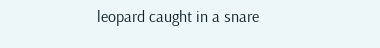leopard caught in a snare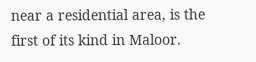near a residential area, is the first of its kind in Maloor.